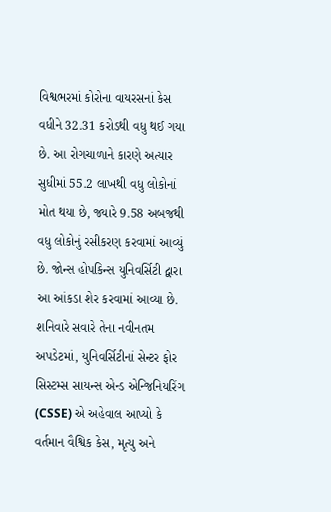વિશ્વભરમાં કોરોના વાયરસનાં કેસ વધીને 32.31 કરોડથી વધુ થઈ ગયા છે. આ રોગચાળાને કારણે અત્યાર સુધીમાં 55.2 લાખથી વધુ લોકોનાં મોત થયા છે, જ્યારે 9.58 અબજથી વધુ લોકોનું રસીકરણ કરવામાં આવ્યું છે. જોન્સ હોપકિન્સ યુનિવર્સિટી દ્વારા આ આંકડા શેર કરવામાં આવ્યા છે. શનિવારે સવારે તેના નવીનતમ અપડેટમાં, યુનિવર્સિટીનાં સેન્ટર ફોર સિસ્ટમ્સ સાયન્સ એન્ડ એન્જિનિયરિંગ (CSSE) એ અહેવાલ આપ્યો કે વર્તમાન વૈશ્વિક કેસ, મૃત્યુ અને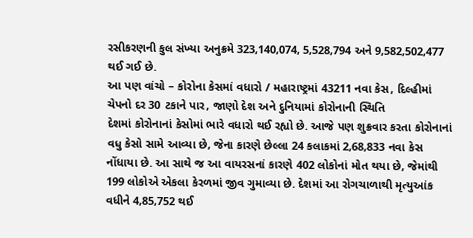રસીકરણની કુલ સંખ્યા અનુક્રમે 323,140,074, 5,528,794 અને 9,582,502,477 થઈ ગઈ છે.
આ પણ વાંચો – કોરોના કેસમાં વધારો / મહારાષ્ટ્રમાં 43211 નવા કેસ, દિલ્હીમાં ચેપનો દર 30 ટકાને પાર, જાણો દેશ અને દુનિયામાં કોરોનાની સ્થિતિ
દેશમાં કોરોનાનાં કેસોમાં ભારે વધારો થઈ રહ્યો છે. આજે પણ શુક્રવાર કરતા કોરોનાનાં વધુ કેસો સામે આવ્યા છે, જેના કારણે છેલ્લા 24 કલાકમાં 2,68,833 નવા કેસ નોંધાયા છે. આ સાથે જ આ વાયરસનાં કારણે 402 લોકોનાં મોત થયા છે, જેમાંથી 199 લોકોએ એકલા કેરળમાં જીવ ગુમાવ્યા છે. દેશમાં આ રોગચાળાથી મૃત્યુઆંક વધીને 4,85,752 થઈ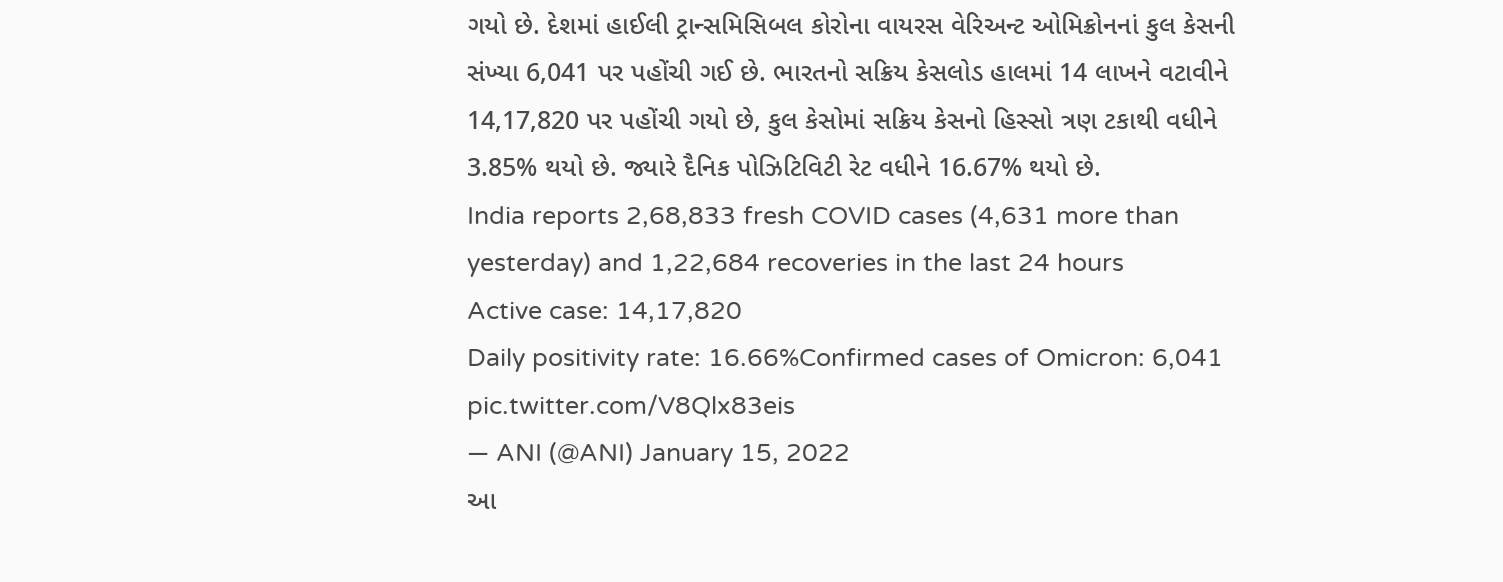ગયો છે. દેશમાં હાઈલી ટ્રાન્સમિસિબલ કોરોના વાયરસ વેરિઅન્ટ ઓમિક્રોનનાં કુલ કેસની સંખ્યા 6,041 પર પહોંચી ગઈ છે. ભારતનો સક્રિય કેસલોડ હાલમાં 14 લાખને વટાવીને 14,17,820 પર પહોંચી ગયો છે, કુલ કેસોમાં સક્રિય કેસનો હિસ્સો ત્રણ ટકાથી વધીને 3.85% થયો છે. જ્યારે દૈનિક પોઝિટિવિટી રેટ વધીને 16.67% થયો છે.
India reports 2,68,833 fresh COVID cases (4,631 more than yesterday) and 1,22,684 recoveries in the last 24 hours
Active case: 14,17,820
Daily positivity rate: 16.66%Confirmed cases of Omicron: 6,041 pic.twitter.com/V8Qlx83eis
— ANI (@ANI) January 15, 2022
આ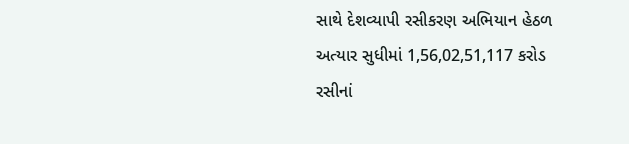સાથે દેશવ્યાપી રસીકરણ અભિયાન હેઠળ અત્યાર સુધીમાં 1,56,02,51,117 કરોડ રસીનાં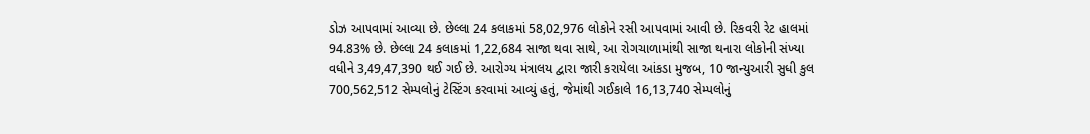ડોઝ આપવામાં આવ્યા છે. છેલ્લા 24 કલાકમાં 58,02,976 લોકોને રસી આપવામાં આવી છે. રિકવરી રેટ હાલમાં 94.83% છે. છેલ્લા 24 કલાકમાં 1,22,684 સાજા થવા સાથે, આ રોગચાળામાંથી સાજા થનારા લોકોની સંખ્યા વધીને 3,49,47,390 થઈ ગઈ છે. આરોગ્ય મંત્રાલય દ્વારા જારી કરાયેલા આંકડા મુજબ, 10 જાન્યુઆરી સુધી કુલ 700,562,512 સેમ્પલોનું ટેસ્ટિંગ કરવામાં આવ્યું હતું, જેમાંથી ગઈકાલે 16,13,740 સેમ્પલોનું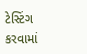ટેસ્ટિંગ કરવામાં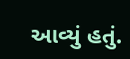આવ્યું હતું.